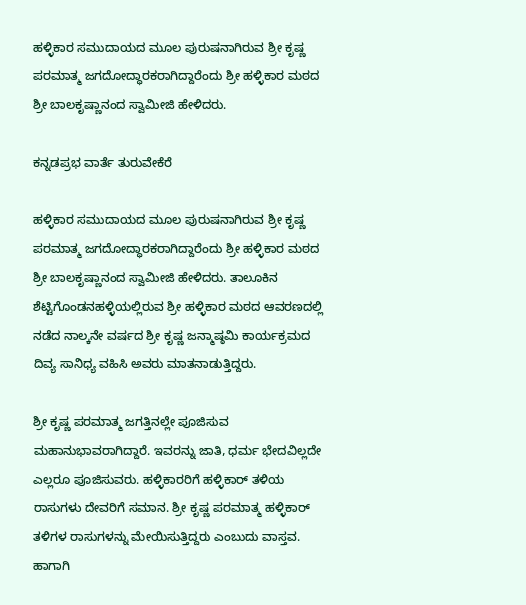ಹಳ್ಳಿಕಾರ ಸಮುದಾಯದ ಮೂಲ ಪುರುಷನಾಗಿರುವ ಶ್ರೀ ಕೃಷ್ಣ ಪರಮಾತ್ಮ ಜಗದೋದ್ಧಾರಕರಾಗಿದ್ದಾರೆಂದು ಶ್ರೀ ಹಳ್ಳಿಕಾರ ಮಠದ ಶ್ರೀ ಬಾಲಕೃಷ್ಣಾನಂದ ಸ್ವಾಮೀಜಿ ಹೇಳಿದರು.

ಕನ್ನಡಪ್ರಭ ವಾರ್ತೆ ತುರುವೇಕೆರೆ

ಹಳ್ಳಿಕಾರ ಸಮುದಾಯದ ಮೂಲ ಪುರುಷನಾಗಿರುವ ಶ್ರೀ ಕೃಷ್ಣ ಪರಮಾತ್ಮ ಜಗದೋದ್ಧಾರಕರಾಗಿದ್ದಾರೆಂದು ಶ್ರೀ ಹಳ್ಳಿಕಾರ ಮಠದ ಶ್ರೀ ಬಾಲಕೃಷ್ಣಾನಂದ ಸ್ವಾಮೀಜಿ ಹೇಳಿದರು. ತಾಲೂಕಿನ ಶೆಟ್ಟಿಗೊಂಡನಹಳ್ಳಿಯಲ್ಲಿರುವ ಶ್ರೀ ಹಳ್ಳಿಕಾರ ಮಠದ ಆವರಣದಲ್ಲಿ ನಡೆದ ನಾಲ್ಕನೇ ವರ್ಷದ ಶ್ರೀ ಕೃಷ್ಣ ಜನ್ಮಾಷ್ಠಮಿ ಕಾರ್ಯಕ್ರಮದ ದಿವ್ಯ ಸಾನಿಧ್ಯ ವಹಿಸಿ ಅವರು ಮಾತನಾಡುತ್ತಿದ್ದರು.

ಶ್ರೀ ಕೃಷ್ಣ ಪರಮಾತ್ಮ ಜಗತ್ತಿನಲ್ಲೇ ಪೂಜಿಸುವ ಮಹಾನುಭಾವರಾಗಿದ್ದಾರೆ. ಇವರನ್ನು ಜಾತಿ, ಧರ್ಮ ಭೇದವಿಲ್ಲದೇ ಎಲ್ಲರೂ ಪೂಜಿಸುವರು. ಹಳ್ಳಿಕಾರರಿಗೆ ಹಳ್ಳಿಕಾರ್ ತಳಿಯ ರಾಸುಗಳು ದೇವರಿಗೆ ಸಮಾನ. ಶ್ರೀ ಕೃಷ್ಣ ಪರಮಾತ್ಮ ಹಳ್ಳಿಕಾರ್ ತಳಿಗಳ ರಾಸುಗಳನ್ನು ಮೇಯಿಸುತ್ತಿದ್ದರು ಎಂಬುದು ವಾಸ್ತವ. ಹಾಗಾಗಿ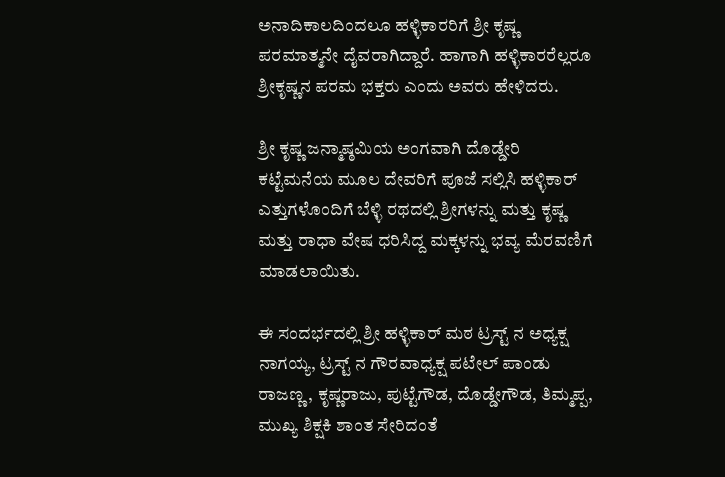ಅನಾದಿಕಾಲದಿಂದಲೂ ಹಳ್ಳಿಕಾರರಿಗೆ ಶ್ರೀ ಕೃಷ್ಣ ಪರಮಾತ್ಮನೇ ದೈವರಾಗಿದ್ದಾರೆ. ಹಾಗಾಗಿ ಹಳ್ಳಿಕಾರರೆಲ್ಲರೂ ಶ್ರೀಕೃಷ್ಣನ ಪರಮ ಭಕ್ತರು ಎಂದು ಅವರು ಹೇಳಿದರು.

ಶ್ರೀ ಕೃಷ್ಣ ಜನ್ಮಾಷ್ಠಮಿಯ ಅಂಗವಾಗಿ ದೊಡ್ಡೇರಿ ಕಟ್ಟೆಮನೆಯ ಮೂಲ ದೇವರಿಗೆ ಪೂಜೆ ಸಲ್ಲಿಸಿ ಹಳ್ಳಿಕಾರ್ ಎತ್ತುಗಳೊಂದಿಗೆ ಬೆಳ್ಳಿ ರಥದಲ್ಲಿ ಶ್ರೀಗಳನ್ನು ಮತ್ತು ಕೃಷ್ಣ ಮತ್ತು ರಾಧಾ ವೇಷ ಧರಿಸಿದ್ದ ಮಕ್ಕಳನ್ನು ಭವ್ಯ ಮೆರವಣಿಗೆ ಮಾಡಲಾಯಿತು.

ಈ ಸಂದರ್ಭದಲ್ಲಿ ಶ್ರೀ ಹಳ್ಳಿಕಾರ್ ಮಠ ಟ್ರಸ್ಟ್ ನ ಅಧ್ಯಕ್ಷ ನಾಗಯ್ಯ, ಟ್ರಸ್ಟ್ ನ ಗೌರವಾಧ್ಯಕ್ಷ ಪಟೇಲ್ ಪಾಂಡು ರಾಜಣ್ಣ, ಕೃಷ್ಣರಾಜು, ಪುಟ್ಟೆಗೌಡ, ದೊಡ್ಡೇಗೌಡ, ತಿಮ್ಮಪ್ಪ, ಮುಖ್ಯ ಶಿಕ್ಷಕಿ ಶಾಂತ ಸೇರಿದಂತೆ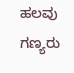ಹಲವು ಗಣ್ಯರು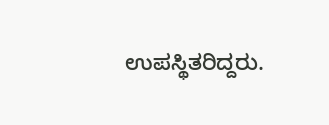ಉಪಸ್ಥಿತರಿದ್ದರು.